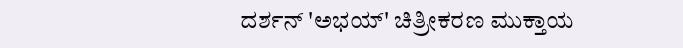ದರ್ಶನ್ 'ಅಭಯ್' ಚಿತ್ರೀಕರಣ ಮುಕ್ತಾಯ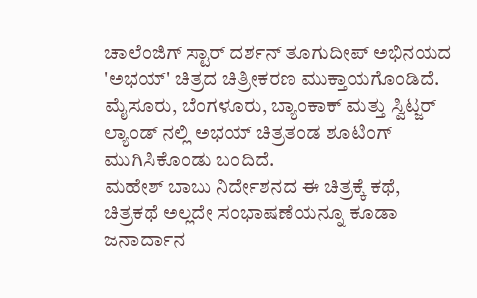ಚಾಲೆಂಜಿಗ್ ಸ್ಟಾರ್ ದರ್ಶನ್ ತೂಗುದೀಪ್ ಅಭಿನಯದ 'ಅಭಯ್' ಚಿತ್ರದ ಚಿತ್ರೀಕರಣ ಮುಕ್ತಾಯಗೊಂಡಿದೆ. ಮೈಸೂರು, ಬೆಂಗಳೂರು, ಬ್ಯಾಂಕಾಕ್ ಮತ್ತು ಸ್ವಿಟ್ಜರ್ ಲ್ಯಾಂಡ್ ನಲ್ಲಿ ಅಭಯ್ ಚಿತ್ರತಂಡ ಶೂಟಿಂಗ್ ಮುಗಿಸಿಕೊಂಡು ಬಂದಿದೆ.
ಮಹೇಶ್ ಬಾಬು ನಿರ್ದೇಶನದ ಈ ಚಿತ್ರಕ್ಕೆ ಕಥೆ, ಚಿತ್ರಕಥೆ ಅಲ್ಲದೇ ಸಂಭಾಷಣೆಯನ್ನೂ ಕೂಡಾ ಜನಾರ್ದಾನ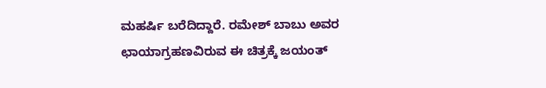ಮಹರ್ಷಿ ಬರೆದಿದ್ದಾರೆ. ರಮೇಶ್ ಬಾಬು ಅವರ ಛಾಯಾಗ್ರಹಣವಿರುವ ಈ ಚಿತ್ರಕ್ಕೆ ಜಯಂತ್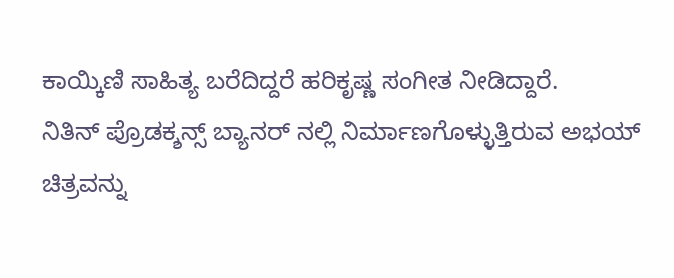ಕಾಯ್ಕಿಣಿ ಸಾಹಿತ್ಯ ಬರೆದಿದ್ದರೆ ಹರಿಕೃಷ್ಣ ಸಂಗೀತ ನೀಡಿದ್ದಾರೆ.
ನಿತಿನ್ ಪ್ರೊಡಕ್ಶನ್ಸ್ ಬ್ಯಾನರ್ ನಲ್ಲಿ ನಿರ್ಮಾಣಗೊಳ್ಳುತ್ತಿರುವ ಅಭಯ್ ಚಿತ್ರವನ್ನು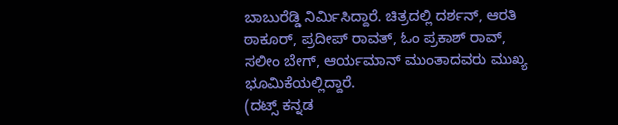ಬಾಬುರೆಡ್ಡಿ ನಿರ್ಮಿಸಿದ್ದಾರೆ. ಚಿತ್ರದಲ್ಲಿ ದರ್ಶನ್, ಆರತಿ ಠಾಕೂರ್, ಪ್ರದೀಪ್ ರಾವತ್, ಓಂ ಪ್ರಕಾಶ್ ರಾವ್, ಸಲೀಂ ಬೇಗ್, ಆರ್ಯಮಾನ್ ಮುಂತಾದವರು ಮುಖ್ಯ ಭೂಮಿಕೆಯಲ್ಲಿದ್ದಾರೆ.
(ದಟ್ಸ್ ಕನ್ನಡ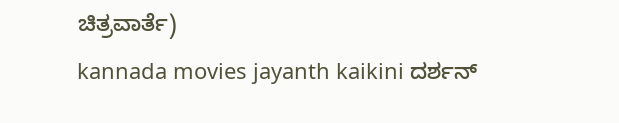ಚಿತ್ರವಾರ್ತೆ)
kannada movies jayanth kaikini ದರ್ಶನ್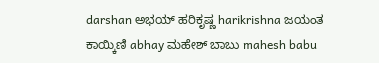darshan ಅಭಯ್ ಹರಿಕೃಷ್ಣ harikrishna ಜಯಂತ ಕಾಯ್ಕಿಣಿ abhay ಮಹೇಶ್ ಬಾಬು mahesh babu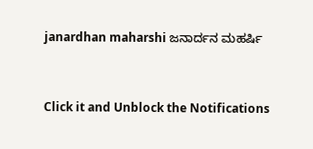janardhan maharshi ಜನಾರ್ದನ ಮಹರ್ಷಿ


Click it and Unblock the Notifications